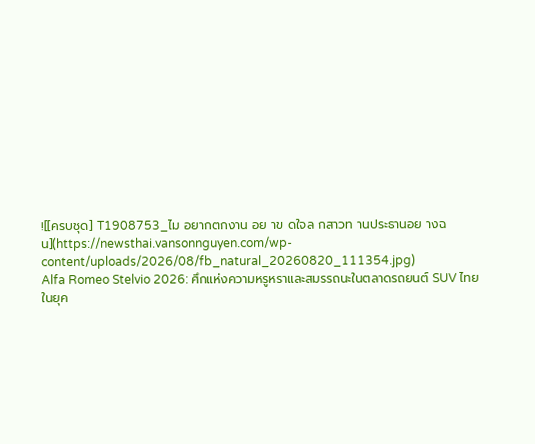![[ครบชุด] T1908753_ไม อยากตกงาน อย าข ดใจล กสาวท านประธานอย างฉ น](https://newsthai.vansonnguyen.com/wp-content/uploads/2026/08/fb_natural_20260820_111354.jpg)
Alfa Romeo Stelvio 2026: ศึกแห่งความหรูหราและสมรรถนะในตลาดรถยนต์ SUV ไทย
ในยุค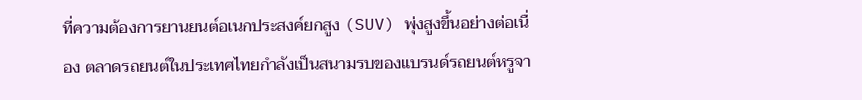ที่ความต้องการยานยนต์อเนกประสงค์ยกสูง (SUV) พุ่งสูงขึ้นอย่างต่อเนื่อง ตลาดรถยนต์ในประเทศไทยกำลังเป็นสนามรบของแบรนด์รถยนต์หรูจา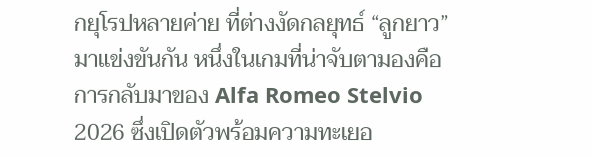กยุโรปหลายค่าย ที่ต่างงัดกลยุทธ์ “ลูกยาว” มาแข่งขันกัน หนึ่งในเกมที่น่าจับตามองคือการกลับมาของ Alfa Romeo Stelvio 2026 ซึ่งเปิดตัวพร้อมความทะเยอ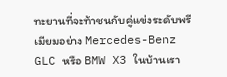ทะยานที่จะท้าชนกับคู่แข่งระดับพรีเมียมอย่าง Mercedes-Benz GLC หรือ BMW X3 ในบ้านเรา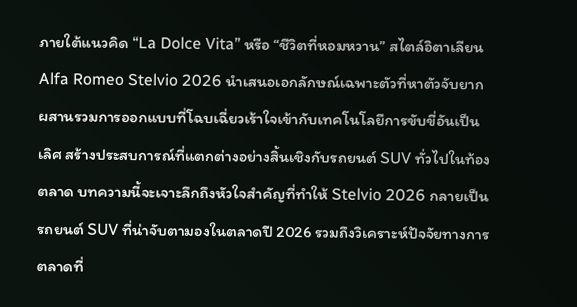ภายใต้แนวคิด “La Dolce Vita” หรือ “ชีวิตที่หอมหวาน” สไตล์อิตาเลียน Alfa Romeo Stelvio 2026 นำเสนอเอกลักษณ์เฉพาะตัวที่หาตัวจับยาก ผสานรวมการออกแบบที่โฉบเฉี่ยวเร้าใจเข้ากับเทคโนโลยีการขับขี่อันเป็นเลิศ สร้างประสบการณ์ที่แตกต่างอย่างสิ้นเชิงกับรถยนต์ SUV ทั่วไปในท้องตลาด บทความนี้จะเจาะลึกถึงหัวใจสำคัญที่ทำให้ Stelvio 2026 กลายเป็นรถยนต์ SUV ที่น่าจับตามองในตลาดปี 2026 รวมถึงวิเคราะห์ปัจจัยทางการตลาดที่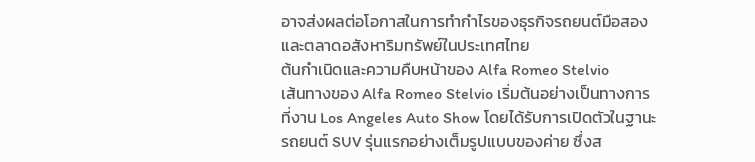อาจส่งผลต่อโอกาสในการทำกำไรของธุรกิจรถยนต์มือสองและตลาดอสังหาริมทรัพย์ในประเทศไทย
ต้นกำเนิดและความคืบหน้าของ Alfa Romeo Stelvio
เส้นทางของ Alfa Romeo Stelvio เริ่มต้นอย่างเป็นทางการที่งาน Los Angeles Auto Show โดยได้รับการเปิดตัวในฐานะรถยนต์ SUV รุ่นแรกอย่างเต็มรูปแบบของค่าย ซึ่งส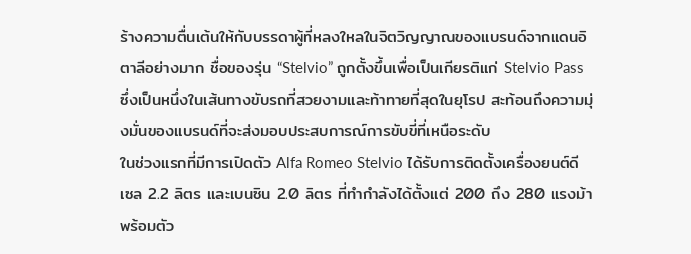ร้างความตื่นเต้นให้กับบรรดาผู้ที่หลงใหลในจิตวิญญาณของแบรนด์จากแดนอิตาลีอย่างมาก ชื่อของรุ่น “Stelvio” ถูกตั้งขึ้นเพื่อเป็นเกียรติแก่ Stelvio Pass ซึ่งเป็นหนึ่งในเส้นทางขับรถที่สวยงามและท้าทายที่สุดในยุโรป สะท้อนถึงความมุ่งมั่นของแบรนด์ที่จะส่งมอบประสบการณ์การขับขี่ที่เหนือระดับ
ในช่วงแรกที่มีการเปิดตัว Alfa Romeo Stelvio ได้รับการติดตั้งเครื่องยนต์ดีเซล 2.2 ลิตร และเบนซิน 2.0 ลิตร ที่ทำกำลังได้ตั้งแต่ 200 ถึง 280 แรงม้า พร้อมตัว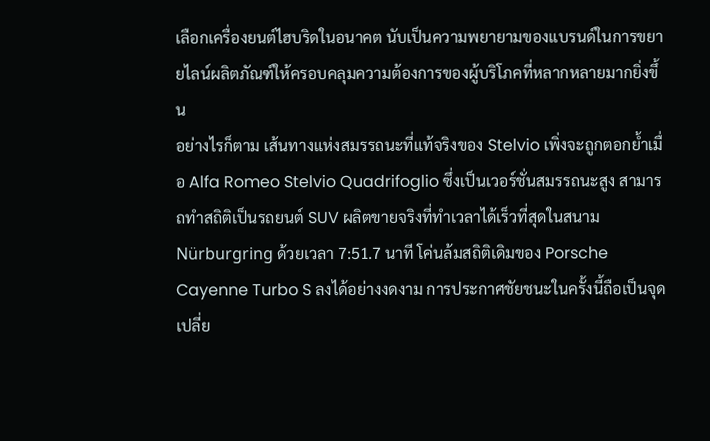เลือกเครื่องยนต์ไฮบริดในอนาคต นับเป็นความพยายามของแบรนด์ในการขยายไลน์ผลิตภัณฑ์ให้ครอบคลุมความต้องการของผู้บริโภคที่หลากหลายมากยิ่งขึ้น
อย่างไรก็ตาม เส้นทางแห่งสมรรถนะที่แท้จริงของ Stelvio เพิ่งจะถูกตอกย้ำเมื่อ Alfa Romeo Stelvio Quadrifoglio ซึ่งเป็นเวอร์ชั่นสมรรถนะสูง สามารถทำสถิติเป็นรถยนต์ SUV ผลิตขายจริงที่ทำเวลาได้เร็วที่สุดในสนาม Nürburgring ด้วยเวลา 7:51.7 นาที โค่นล้มสถิติเดิมของ Porsche Cayenne Turbo S ลงได้อย่างงดงาม การประกาศชัยชนะในครั้งนี้ถือเป็นจุดเปลี่ย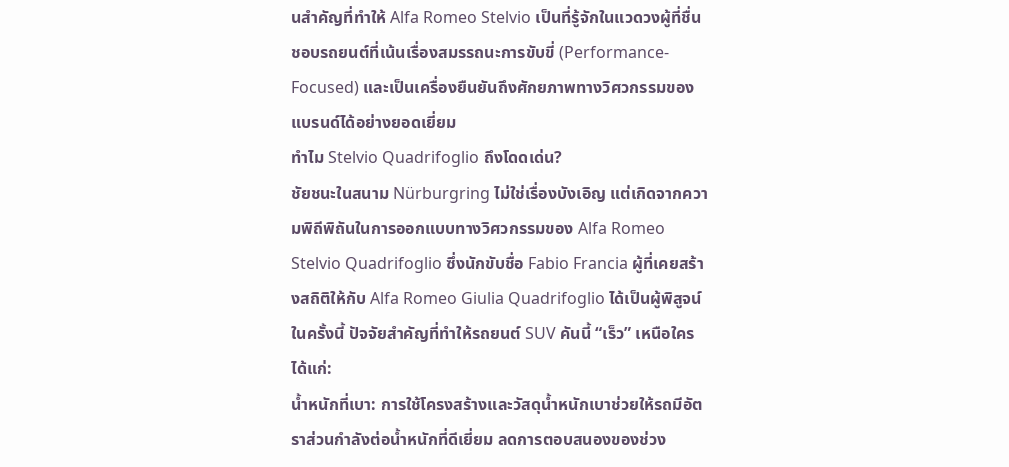นสำคัญที่ทำให้ Alfa Romeo Stelvio เป็นที่รู้จักในแวดวงผู้ที่ชื่นชอบรถยนต์ที่เน้นเรื่องสมรรถนะการขับขี่ (Performance-Focused) และเป็นเครื่องยืนยันถึงศักยภาพทางวิศวกรรมของแบรนด์ได้อย่างยอดเยี่ยม
ทำไม Stelvio Quadrifoglio ถึงโดดเด่น?
ชัยชนะในสนาม Nürburgring ไม่ใช่เรื่องบังเอิญ แต่เกิดจากความพิถีพิถันในการออกแบบทางวิศวกรรมของ Alfa Romeo Stelvio Quadrifoglio ซึ่งนักขับชื่อ Fabio Francia ผู้ที่เคยสร้างสถิติให้กับ Alfa Romeo Giulia Quadrifoglio ได้เป็นผู้พิสูจน์ในครั้งนี้ ปัจจัยสำคัญที่ทำให้รถยนต์ SUV คันนี้ “เร็ว” เหนือใคร ได้แก่:
น้ำหนักที่เบา: การใช้โครงสร้างและวัสดุน้ำหนักเบาช่วยให้รถมีอัตราส่วนกำลังต่อน้ำหนักที่ดีเยี่ยม ลดการตอบสนองของช่วง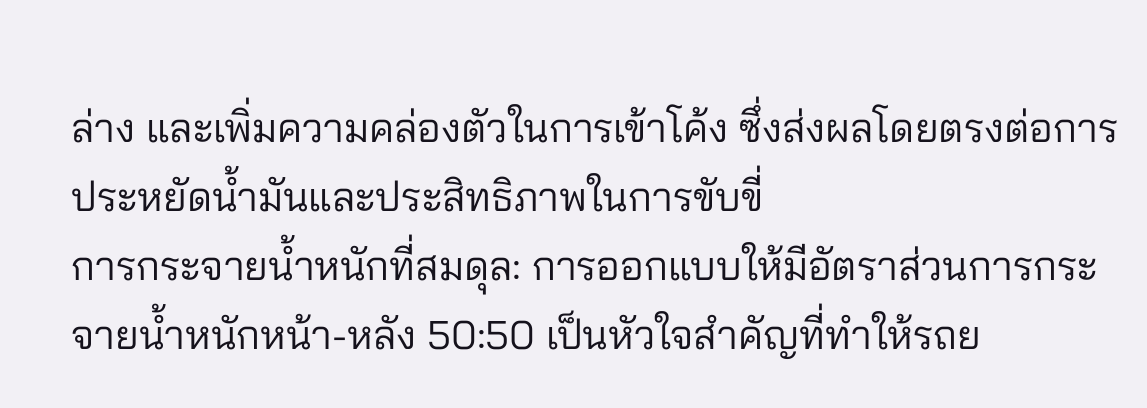ล่าง และเพิ่มความคล่องตัวในการเข้าโค้ง ซึ่งส่งผลโดยตรงต่อการประหยัดน้ำมันและประสิทธิภาพในการขับขี่
การกระจายน้ำหนักที่สมดุล: การออกแบบให้มีอัตราส่วนการกระจายน้ำหนักหน้า-หลัง 50:50 เป็นหัวใจสำคัญที่ทำให้รถย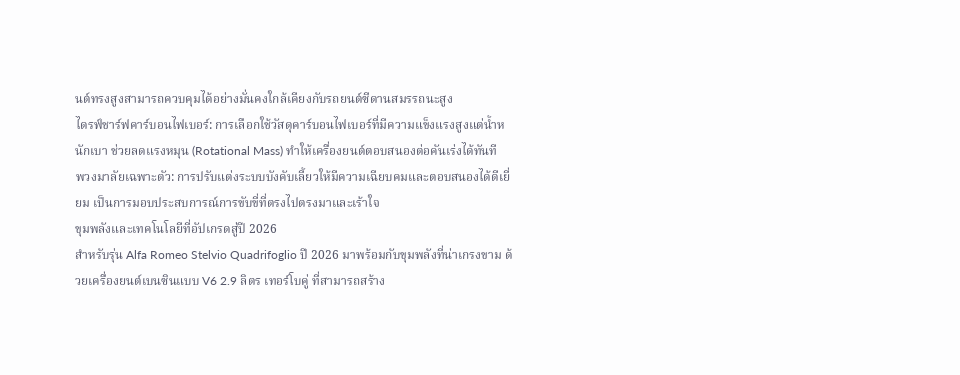นต์ทรงสูงสามารถควบคุมได้อย่างมั่นคงใกล้เคียงกับรถยนต์ซีดานสมรรถนะสูง
ไดรฟ์ชาร์ฟคาร์บอนไฟเบอร์: การเลือกใช้วัสดุคาร์บอนไฟเบอร์ที่มีความแข็งแรงสูงแต่น้ำหนักเบา ช่วยลดแรงหมุน (Rotational Mass) ทำให้เครื่องยนต์ตอบสนองต่อคันเร่งได้ทันที
พวงมาลัยเฉพาะตัว: การปรับแต่งระบบบังคับเลี้ยวให้มีความเฉียบคมและตอบสนองได้ดีเยี่ยม เป็นการมอบประสบการณ์การขับขี่ที่ตรงไปตรงมาและเร้าใจ
ขุมพลังและเทคโนโลยีที่อัปเกรดสู่ปี 2026
สำหรับรุ่น Alfa Romeo Stelvio Quadrifoglio ปี 2026 มาพร้อมกับขุมพลังที่น่าเกรงขาม ด้วยเครื่องยนต์เบนซินแบบ V6 2.9 ลิตร เทอร์โบคู่ ที่สามารถสร้าง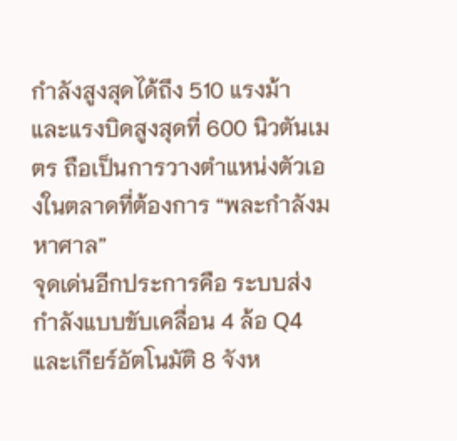กำลังสูงสุดได้ถึง 510 แรงม้า และแรงบิดสูงสุดที่ 600 นิวตันเมตร ถือเป็นการวางตำแหน่งตัวเองในตลาดที่ต้องการ “พละกำลังมหาศาล”
จุดเด่นอีกประการคือ ระบบส่งกำลังแบบขับเคลื่อน 4 ล้อ Q4 และเกียร์อัตโนมัติ 8 จังห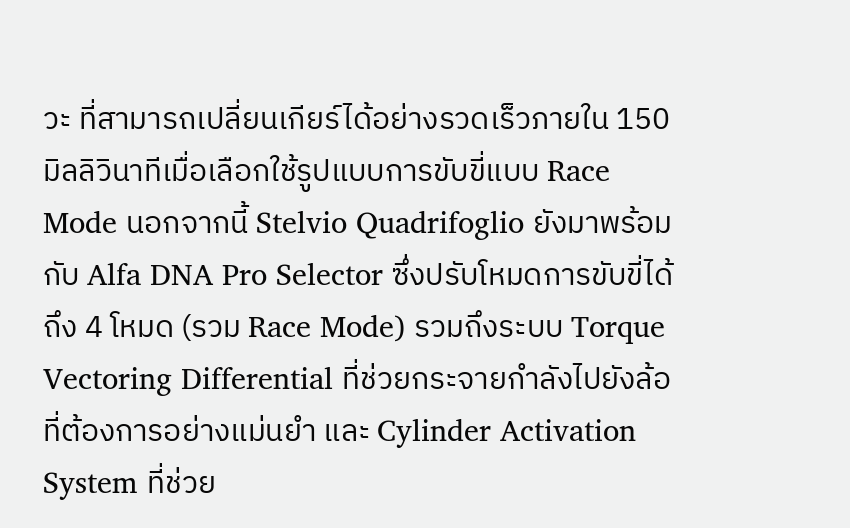วะ ที่สามารถเปลี่ยนเกียร์ได้อย่างรวดเร็วภายใน 150 มิลลิวินาทีเมื่อเลือกใช้รูปแบบการขับขี่แบบ Race Mode นอกจากนี้ Stelvio Quadrifoglio ยังมาพร้อมกับ Alfa DNA Pro Selector ซึ่งปรับโหมดการขับขี่ได้ถึง 4 โหมด (รวม Race Mode) รวมถึงระบบ Torque Vectoring Differential ที่ช่วยกระจายกำลังไปยังล้อที่ต้องการอย่างแม่นยำ และ Cylinder Activation System ที่ช่วย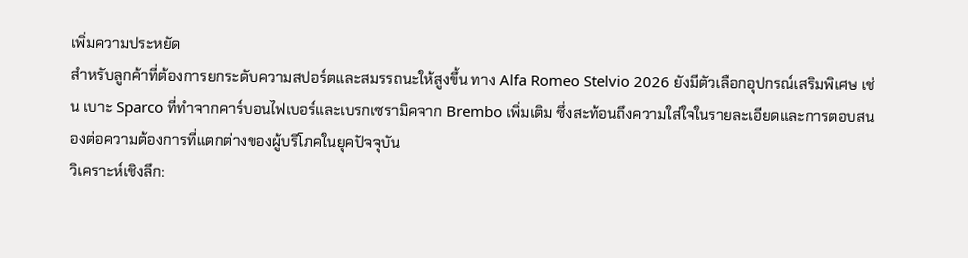เพิ่มความประหยัด
สำหรับลูกค้าที่ต้องการยกระดับความสปอร์ตและสมรรถนะให้สูงขึ้น ทาง Alfa Romeo Stelvio 2026 ยังมีตัวเลือกอุปกรณ์เสริมพิเศษ เช่น เบาะ Sparco ที่ทำจากคาร์บอนไฟเบอร์และเบรกเซรามิคจาก Brembo เพิ่มเติม ซึ่งสะท้อนถึงความใส่ใจในรายละเอียดและการตอบสนองต่อความต้องการที่แตกต่างของผู้บริโภคในยุคปัจจุบัน
วิเคราะห์เชิงลึก: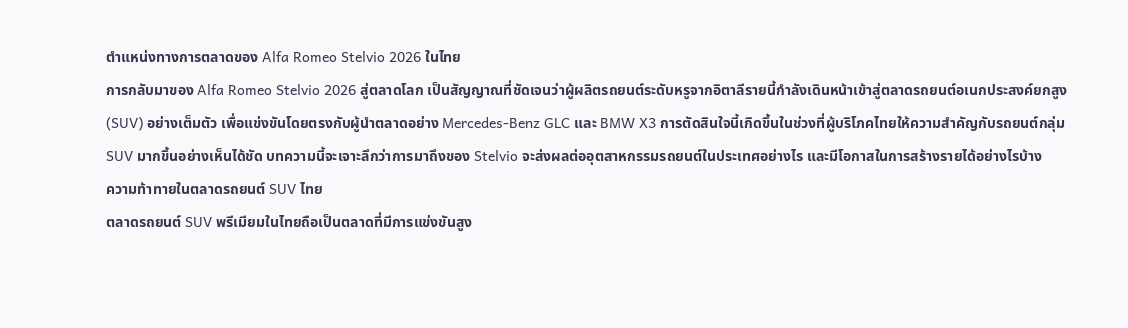ตำแหน่งทางการตลาดของ Alfa Romeo Stelvio 2026 ในไทย
การกลับมาของ Alfa Romeo Stelvio 2026 สู่ตลาดโลก เป็นสัญญาณที่ชัดเจนว่าผู้ผลิตรถยนต์ระดับหรูจากอิตาลีรายนี้กำลังเดินหน้าเข้าสู่ตลาดรถยนต์อเนกประสงค์ยกสูง (SUV) อย่างเต็มตัว เพื่อแข่งขันโดยตรงกับผู้นำตลาดอย่าง Mercedes-Benz GLC และ BMW X3 การตัดสินใจนี้เกิดขึ้นในช่วงที่ผู้บริโภคไทยให้ความสำคัญกับรถยนต์กลุ่ม SUV มากขึ้นอย่างเห็นได้ชัด บทความนี้จะเจาะลึกว่าการมาถึงของ Stelvio จะส่งผลต่ออุตสาหกรรมรถยนต์ในประเทศอย่างไร และมีโอกาสในการสร้างรายได้อย่างไรบ้าง
ความท้าทายในตลาดรถยนต์ SUV ไทย
ตลาดรถยนต์ SUV พรีเมียมในไทยถือเป็นตลาดที่มีการแข่งขันสูง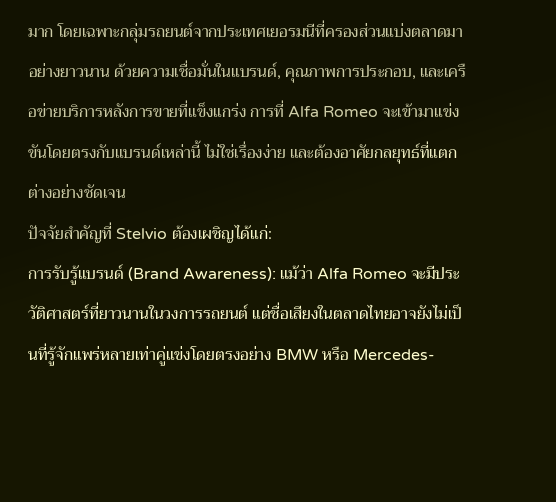มาก โดยเฉพาะกลุ่มรถยนต์จากประเทศเยอรมนีที่ครองส่วนแบ่งตลาดมาอย่างยาวนาน ด้วยความเชื่อมั่นในแบรนด์, คุณภาพการประกอบ, และเครือข่ายบริการหลังการขายที่แข็งแกร่ง การที่ Alfa Romeo จะเข้ามาแข่งขันโดยตรงกับแบรนด์เหล่านี้ ไม่ใช่เรื่องง่าย และต้องอาศัยกลยุทธ์ที่แตกต่างอย่างชัดเจน
ปัจจัยสำคัญที่ Stelvio ต้องเผชิญได้แก่:
การรับรู้แบรนด์ (Brand Awareness): แม้ว่า Alfa Romeo จะมีประวัติศาสตร์ที่ยาวนานในวงการรถยนต์ แต่ชื่อเสียงในตลาดไทยอาจยังไม่เป็นที่รู้จักแพร่หลายเท่าคู่แข่งโดยตรงอย่าง BMW หรือ Mercedes-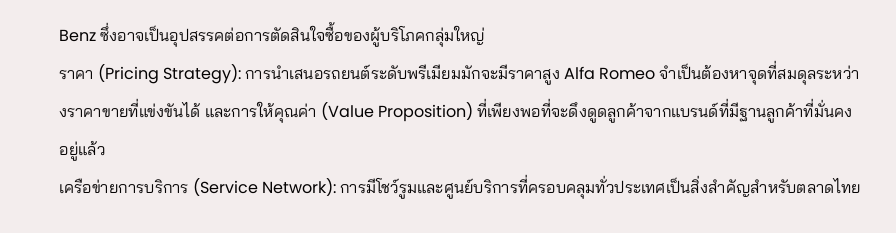Benz ซึ่งอาจเป็นอุปสรรคต่อการตัดสินใจซื้อของผู้บริโภคกลุ่มใหญ่
ราคา (Pricing Strategy): การนำเสนอรถยนต์ระดับพรีเมียมมักจะมีราคาสูง Alfa Romeo จำเป็นต้องหาจุดที่สมดุลระหว่างราคาขายที่แข่งขันได้ และการให้คุณค่า (Value Proposition) ที่เพียงพอที่จะดึงดูดลูกค้าจากแบรนด์ที่มีฐานลูกค้าที่มั่นคงอยู่แล้ว
เครือข่ายการบริการ (Service Network): การมีโชว์รูมและศูนย์บริการที่ครอบคลุมทั่วประเทศเป็นสิ่งสำคัญสำหรับตลาดไทย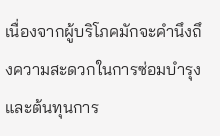เนื่องจากผู้บริโภคมักจะคำนึงถึงความสะดวกในการซ่อมบำรุง และต้นทุนการ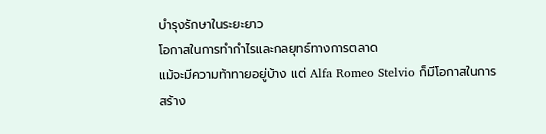บำรุงรักษาในระยะยาว
โอกาสในการทำกำไรและกลยุทธ์ทางการตลาด
แม้จะมีความท้าทายอยู่บ้าง แต่ Alfa Romeo Stelvio ก็มีโอกาสในการสร้าง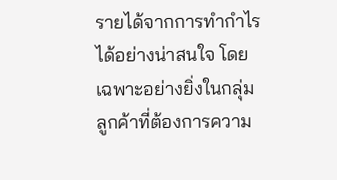รายได้จากการทำกำไรได้อย่างน่าสนใจ โดยเฉพาะอย่างยิ่งในกลุ่มลูกค้าที่ต้องการความ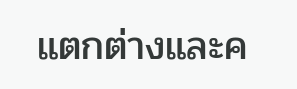แตกต่างและค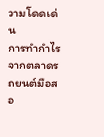วามโดดเด่น
การทำกำไรจากตลาดรถยนต์มือสอ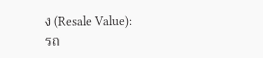ง (Resale Value):
รถ